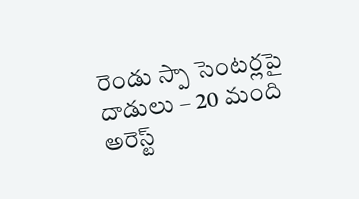రెండు స్పా సెంటర్లపై దాడులు – 20 మంది అరెస్ట్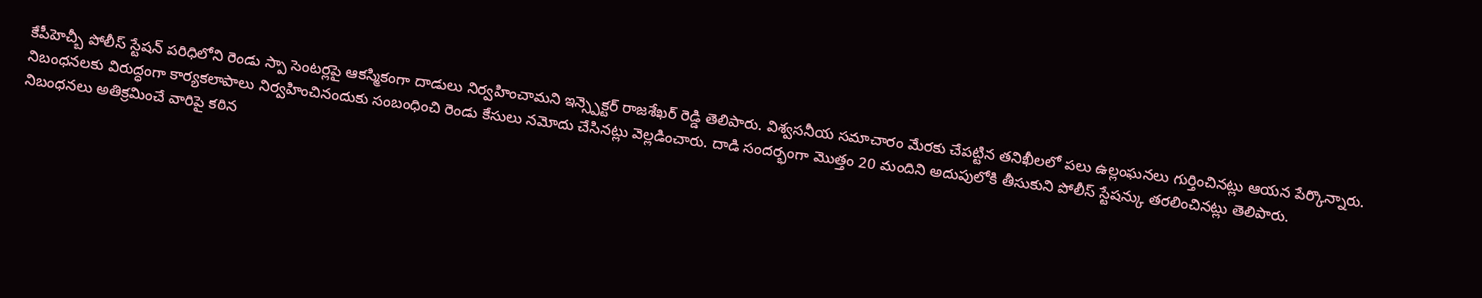కేపీహెచ్బీ పోలీస్ స్టేషన్ పరిధిలోని రెండు స్పా సెంటర్లపై ఆకస్మికంగా దాడులు నిర్వహించామని ఇన్స్పెక్టర్ రాజశేఖర్ రెడ్డి తెలిపారు. విశ్వసనీయ సమాచారం మేరకు చేపట్టిన తనిఖీలలో పలు ఉల్లంఘనలు గుర్తించినట్లు ఆయన పేర్కొన్నారు.
నిబంధనలకు విరుద్ధంగా కార్యకలాపాలు నిర్వహించినందుకు సంబంధించి రెండు కేసులు నమోదు చేసినట్లు వెల్లడించారు. దాడి సందర్భంగా మొత్తం 20 మందిని అదుపులోకి తీసుకుని పోలీస్ స్టేషన్కు తరలించినట్లు తెలిపారు.
నిబంధనలు అతిక్రమించే వారిపై కఠిన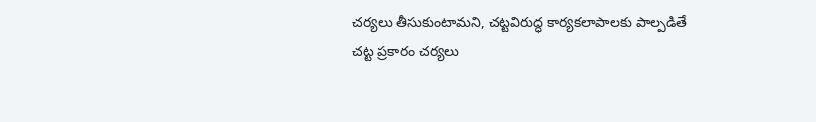చర్యలు తీసుకుంటామని, చట్టవిరుద్ధ కార్యకలాపాలకు పాల్పడితే చట్ట ప్రకారం చర్యలు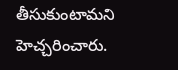తీసుకుంటామని హెచ్చరించారు.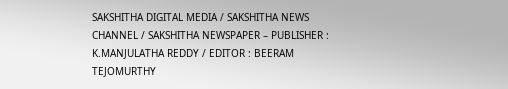SAKSHITHA DIGITAL MEDIA / SAKSHITHA NEWS CHANNEL / SAKSHITHA NEWSPAPER – PUBLISHER : K.MANJULATHA REDDY / EDITOR : BEERAM TEJOMURTHY